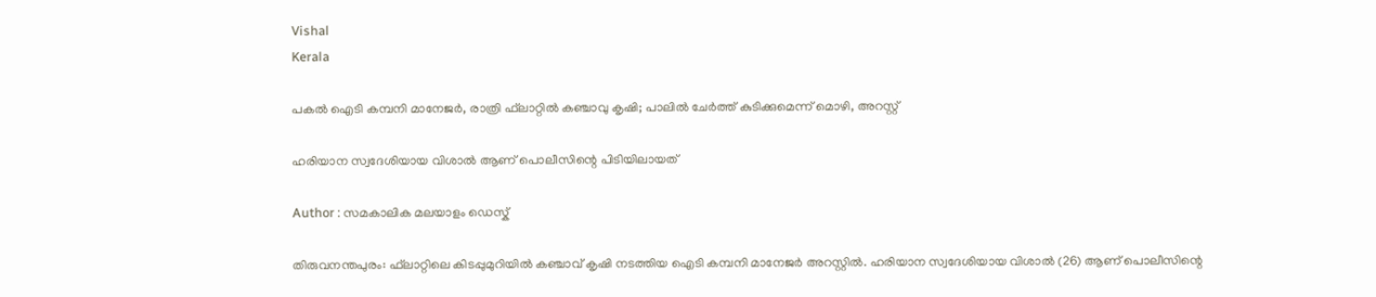Vishal
Kerala

പകല്‍ ഐടി കമ്പനി മാനേജര്‍, രാത്രി ഫ്‌ലാറ്റില്‍ കഞ്ചാവു കൃഷി; പാലില്‍ ചേര്‍ത്ത് കുടിക്കുമെന്ന് മൊഴി, അറസ്റ്റ്

ഹരിയാന സ്വദേശിയായ വിശാല്‍ ആണ് പൊലീസിന്റെ പിടിയിലായത്

Author : സമകാലിക മലയാളം ഡെസ്ക്

തിരുവനന്തപുരം: ഫ്‌ലാറ്റിലെ കിടപ്പുമുറിയില്‍ കഞ്ചാവ് കൃഷി നടത്തിയ ഐടി കമ്പനി മാനേജര്‍ അറസ്റ്റില്‍. ഹരിയാന സ്വദേശിയായ വിശാല്‍ (26) ആണ് പൊലീസിന്റെ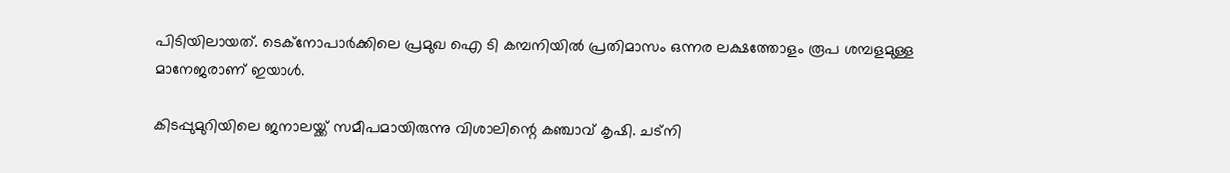പിടിയിലായത്. ടെക്‌നോപാര്‍ക്കിലെ പ്രമുഖ ഐ ടി കമ്പനിയില്‍ പ്രതിമാസം ഒന്നര ലക്ഷത്തോളം രൂപ ശമ്പളമുള്ള മാനേജരാണ് ഇയാള്‍.

കിടപ്പുമുറിയിലെ ജനാലയ്ക്ക് സമീപമായിരുന്നു വിശാലിന്റെ കഞ്ചാവ് കൃഷി. ചട്‌നി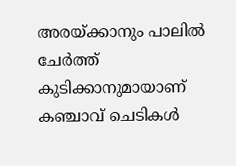അരയ്ക്കാനും പാലില്‍ ചേര്‍ത്ത് കുടിക്കാനുമായാണ് കഞ്ചാവ് ചെടികള്‍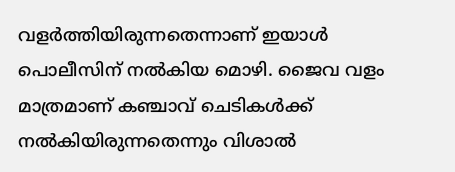വളര്‍ത്തിയിരുന്നതെന്നാണ് ഇയാള്‍ പൊലീസിന് നല്‍കിയ മൊഴി. ജൈവ വളം മാത്രമാണ് കഞ്ചാവ് ചെടികള്‍ക്ക് നല്‍കിയിരുന്നതെന്നും വിശാല്‍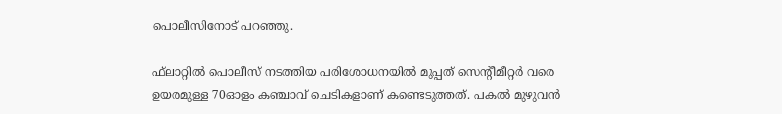പൊലീസിനോട് പറഞ്ഞു.

ഫ്‌ലാറ്റില്‍ പൊലീസ് നടത്തിയ പരിശോധനയില്‍ മുപ്പത് സെന്റീമീറ്റര്‍ വരെ ഉയരമുള്ള 70ഓളം കഞ്ചാവ് ചെടികളാണ് കണ്ടെടുത്തത്. പകല്‍ മുഴുവന്‍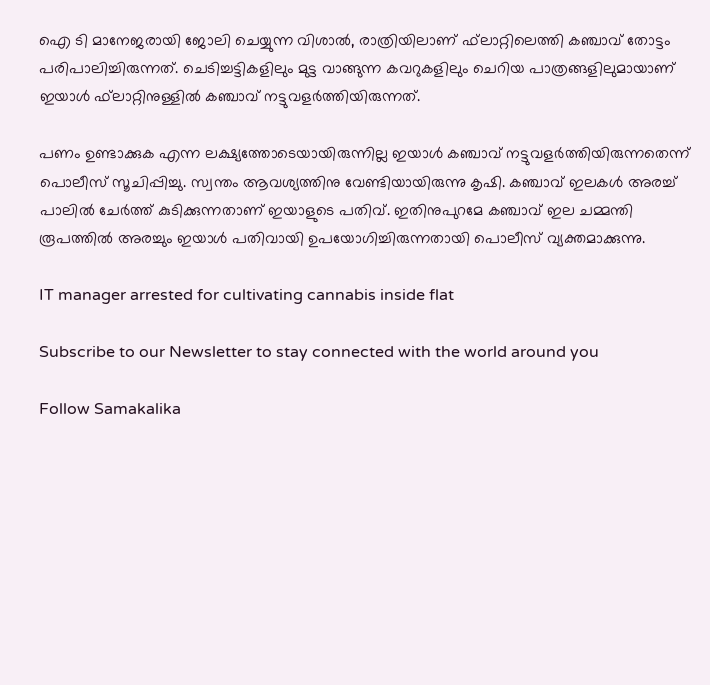ഐ ടി മാനേജരായി ജോലി ചെയ്യുന്ന വിശാല്‍, രാത്രിയിലാണ് ഫ്‌ലാറ്റിലെത്തി കഞ്ചാവ് തോട്ടം പരിപാലിച്ചിരുന്നത്. ചെടിച്ചട്ടികളിലും മുട്ട വാങ്ങുന്ന കവറുകളിലും ചെറിയ പാത്രങ്ങളിലുമായാണ് ഇയാള്‍ ഫ്‌ലാറ്റിനുള്ളില്‍ കഞ്ചാവ് നട്ടുവളര്‍ത്തിയിരുന്നത്.

പണം ഉണ്ടാക്കുക എന്ന ലക്ഷ്യത്തോടെയായിരുന്നില്ല ഇയാള്‍ കഞ്ചാവ് നട്ടുവളര്‍ത്തിയിരുന്നതെന്ന് പൊലീസ് സൂചിപ്പിച്ചു. സ്വന്തം ആവശ്യത്തിനു വേണ്ടിയായിരുന്നു കൃഷി. കഞ്ചാവ് ഇലകള്‍ അരച്ച് പാലില്‍ ചേര്‍ത്ത് കുടിക്കുന്നതാണ് ഇയാളുടെ പതിവ്. ഇതിനുപുറമേ കഞ്ചാവ് ഇല ചമ്മന്തി രൂപത്തില്‍ അരച്ചും ഇയാള്‍ പതിവായി ഉപയോഗിച്ചിരുന്നതായി പൊലീസ് വ്യക്തമാക്കുന്നു.

IT manager arrested for cultivating cannabis inside flat

Subscribe to our Newsletter to stay connected with the world around you

Follow Samakalika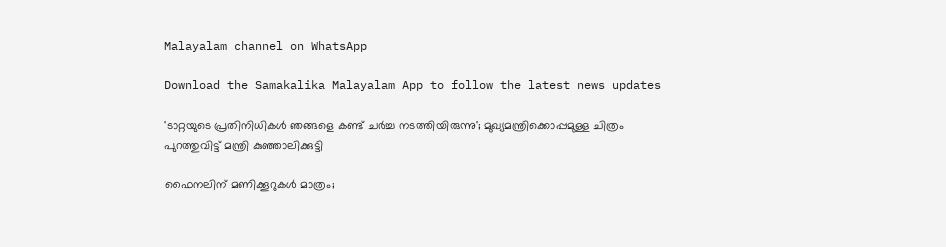Malayalam channel on WhatsApp

Download the Samakalika Malayalam App to follow the latest news updates

'ടാറ്റയുടെ പ്രതിനിധികൾ ഞങ്ങളെ കണ്ട് ചര്‍ച്ച നടത്തിയിരുന്നു'; മുഖ്യമന്ത്രിക്കൊപ്പമുള്ള ചിത്രം പുറത്തുവിട്ട് മന്ത്രി കുഞ്ഞാലിക്കുട്ടി

ഫൈനലിന് മണിക്കൂറുകൾ മാത്രം;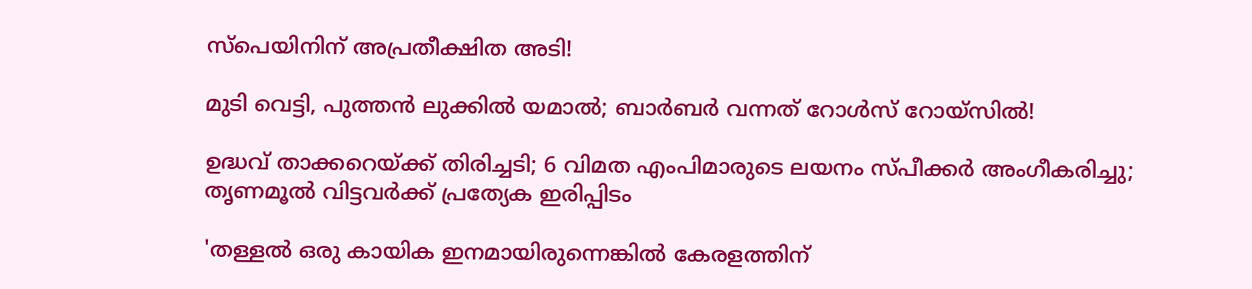സ്പെയിനിന് അപ്രതീക്ഷിത അടി!

മുടി വെട്ടി, പുത്തൻ ലുക്കിൽ യമാൽ; ബാർബർ വന്നത് റോൾസ് റോയ്സിൽ!

ഉദ്ധവ് താക്കറെയ്ക്ക് തിരിച്ചടി; 6 വിമത എംപിമാരുടെ ലയനം സ്പീക്കർ അംഗീകരിച്ചു; തൃണമൂൽ വിട്ടവർക്ക് പ്രത്യേക ഇരിപ്പിടം

'തള്ളൽ ഒരു കായിക ഇനമായിരുന്നെങ്കിൽ കേരളത്തിന്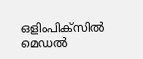ഒളിംപിക്സിൽ മെഡൽ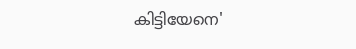കിട്ടിയേനെ'